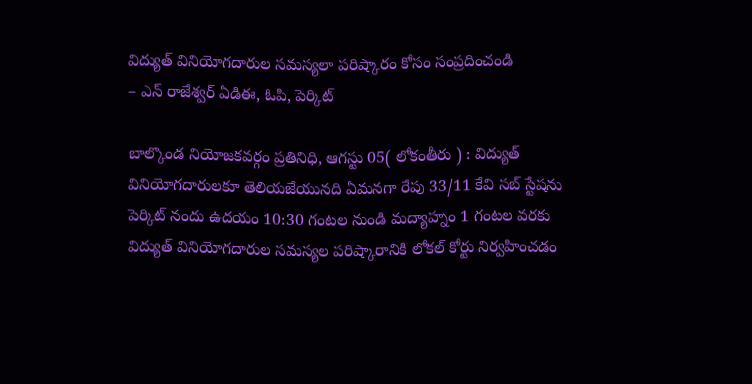విద్యుత్ వినియోగదారుల సమస్యలా పరిష్కారం కోసం సంప్రదించండి
– ఎన్ రాజేశ్వర్ ఏడిఈ, ఓపి, పెర్కిట్

బాల్కొండ నియోజకవర్గం ప్రతినిధి, ఆగస్టు 05( లోకంతీరు ) : విద్యుత్ వినియోగదారులకూ తెలియజేయునది ఏమనగా రేపు 33/11 కేవి సబ్ స్టేషను పెర్కిట్ నందు ఉదయం 10:30 గంటల నుండి మద్యాహ్నం 1 గంటల వరకు విద్యుత్ వినియోగదారుల సమస్యల పరిష్కారానికి లోకల్ కోర్టు నిర్వహించడం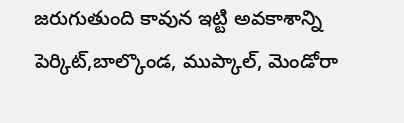జరుగుతుంది కావున ఇట్టి అవకాశాన్ని పెర్కిట్,బాల్కొండ, ముప్కాల్, మెండోరా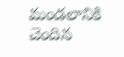మండలానికి చెందిన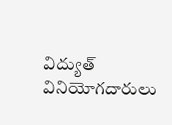విద్యుత్ వినియోగదారులు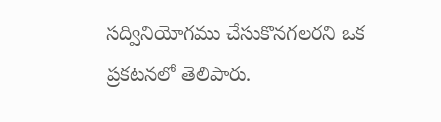సద్వినియోగము చేసుకొనగలరని ఒక ప్రకటనలో తెలిపారు.